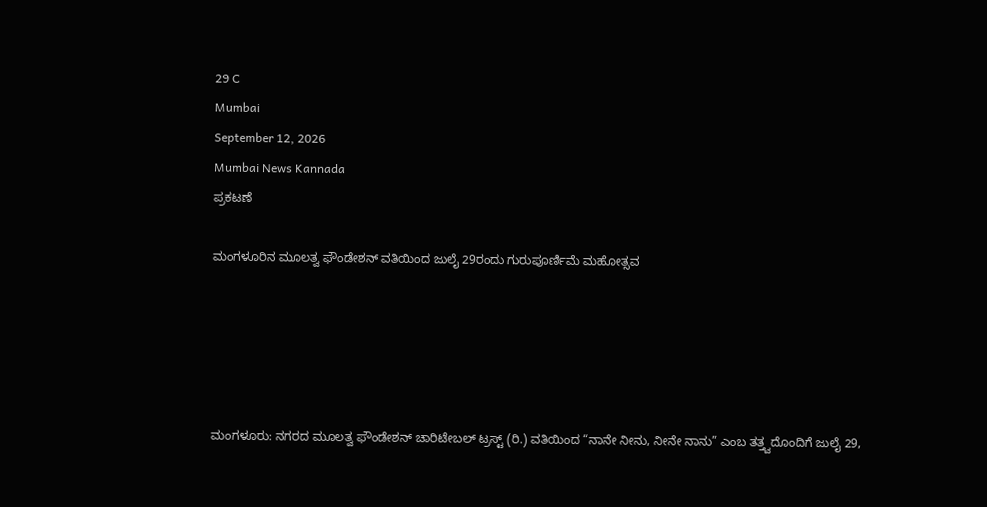29 C
Mumbai
September 12, 2026
Mumbai News Kannada
ಪ್ರಕಟಣೆ

ಮಂಗಳೂರಿನ ಮೂಲತ್ವ ಫೌಂಡೇಶನ್ ವತಿಯಿಂದ ಜುಲೈ 29ರಂದು ಗುರುಪೂರ್ಣಿಮೆ ಮಹೋತ್ಸವ





ಮಂಗಳೂರು: ನಗರದ ಮೂಲತ್ವ ಫೌಂಡೇಶನ್ ಚಾರಿಟೇಬಲ್ ಟ್ರಸ್ಟ್ (ರಿ.) ವತಿಯಿಂದ “ನಾನೇ ನೀನು, ನೀನೇ ನಾನು” ಎಂಬ ತತ್ತ್ವದೊಂದಿಗೆ ಜುಲೈ 29,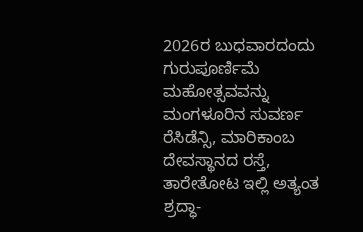2026ರ ಬುಧವಾರದಂದು ಗುರುಪೂರ್ಣಿಮೆ ಮಹೋತ್ಸವವನ್ನು ಮಂಗಳೂರಿನ ಸುವರ್ಣ ರೆಸಿಡೆನ್ಸಿ, ಮಾರಿಕಾಂಬ ದೇವಸ್ಥಾನದ ರಸ್ತೆ, ತಾರೇತೋಟ ಇಲ್ಲಿ ಅತ್ಯಂತ ಶ್ರದ್ಧಾ-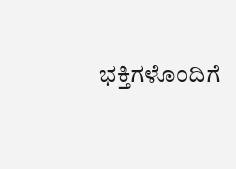ಭಕ್ತಿಗಳೊಂದಿಗೆ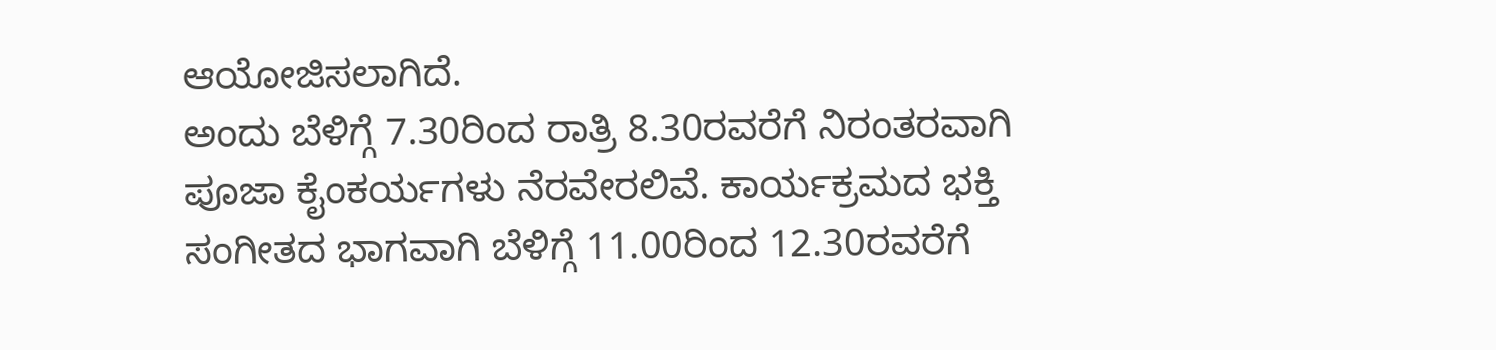ಆಯೋಜಿಸಲಾಗಿದೆ.
ಅಂದು ಬೆಳಿಗ್ಗೆ 7.30ರಿಂದ ರಾತ್ರಿ 8.30ರವರೆಗೆ ನಿರಂತರವಾಗಿ ಪೂಜಾ ಕೈಂಕರ್ಯಗಳು ನೆರವೇರಲಿವೆ. ಕಾರ್ಯಕ್ರಮದ ಭಕ್ತಿ ಸಂಗೀತದ ಭಾಗವಾಗಿ ಬೆಳಿಗ್ಗೆ 11.00ರಿಂದ 12.30ರವರೆಗೆ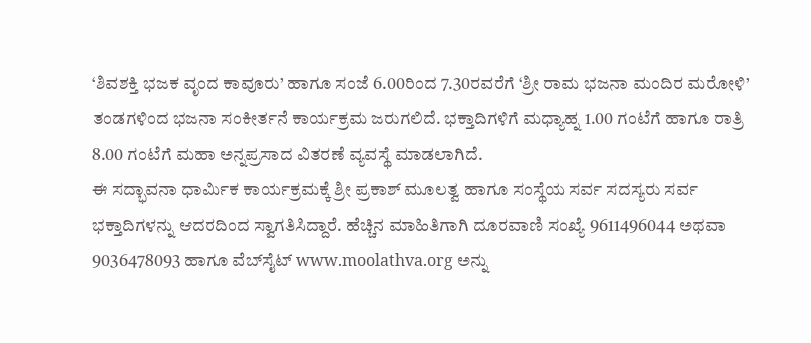‘ಶಿವಶಕ್ತಿ ಭಜಕ ವೃಂದ ಕಾವೂರು’ ಹಾಗೂ ಸಂಜೆ 6.00ರಿಂದ 7.30ರವರೆಗೆ ‘ಶ್ರೀ ರಾಮ ಭಜನಾ ಮಂದಿರ ಮರೋಳಿ’ ತಂಡಗಳಿಂದ ಭಜನಾ ಸಂಕೀರ್ತನೆ ಕಾರ್ಯಕ್ರಮ ಜರುಗಲಿದೆ. ಭಕ್ತಾದಿಗಳಿಗೆ ಮಧ್ಯಾಹ್ನ 1.00 ಗಂಟೆಗೆ ಹಾಗೂ ರಾತ್ರಿ 8.00 ಗಂಟೆಗೆ ಮಹಾ ಅನ್ನಪ್ರಸಾದ ವಿತರಣೆ ವ್ಯವಸ್ಥೆ ಮಾಡಲಾಗಿದೆ.
ಈ ಸದ್ಭಾವನಾ ಧಾರ್ಮಿಕ ಕಾರ್ಯಕ್ರಮಕ್ಕೆ ಶ್ರೀ ಪ್ರಕಾಶ್ ಮೂಲತ್ವ ಹಾಗೂ ಸಂಸ್ಥೆಯ ಸರ್ವ ಸದಸ್ಯರು ಸರ್ವ ಭಕ್ತಾದಿಗಳನ್ನು ಆದರದಿಂದ ಸ್ವಾಗತಿಸಿದ್ದಾರೆ. ಹೆಚ್ಚಿನ ಮಾಹಿತಿಗಾಗಿ ದೂರವಾಣಿ ಸಂಖ್ಯೆ 9611496044 ಅಥವಾ 9036478093 ಹಾಗೂ ವೆಬ್‌ಸೈಟ್ www.moolathva.org ಅನ್ನು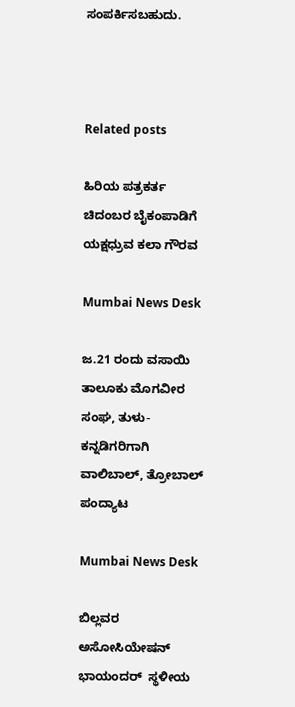ಸಂಪರ್ಕಿಸಬಹುದು.



Related posts

ಹಿರಿಯ ಪತ್ರಕರ್ತ ಚಿದಂಬರ ಬೈಕಂಪಾಡಿಗೆ ಯಕ್ಷಧ್ರುವ ಕಲಾ ಗೌರವ

Mumbai News Desk

ಜ.21 ರಂದು ವಸಾಯಿ ತಾಲೂಕು ಮೊಗವೀರ ಸಂಘ, ತುಳು-ಕನ್ನಡಿಗರಿಗಾಗಿ ವಾಲಿಬಾಲ್, ತ್ರೋಬಾಲ್ ಪಂದ್ಯಾಟ

Mumbai News Desk

ಬಿಲ್ಲವರ ಅಸೋಸಿಯೇಷನ್ ಭಾಯಂದರ್ ‌ ಸ್ಥಳೀಯ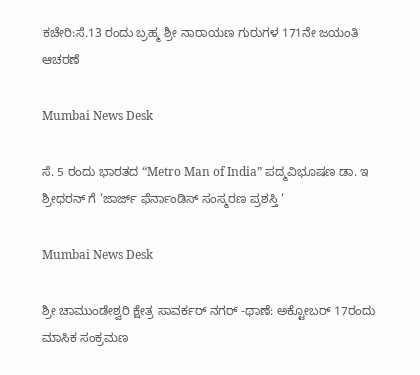ಕಚೇರಿ:ಸೆ.13 ರಂದು ಬ್ರಹ್ಮ ಶ್ರೀ ನಾರಾಯಣ ಗುರುಗಳ 171ನೇ ಜಯಂತಿ ಆಚರಣೆ

Mumbai News Desk

ಸೆ. 5 ರಂದು ಭಾರತದ “Metro Man of India” ಪದ್ಮವಿಭೂಷಣ ಡಾ. ಇ ಶ್ರೀಧರನ್ ಗೆ ‘ಜಾರ್ಜ್ ಫೆರ್ನಾಂಡಿಸ್ ಸಂಸ್ಮರಣ ಪ್ರಶಸ್ತಿ ‘

Mumbai News Desk

ಶ್ರೀ ಚಾಮುಂಡೇಶ್ವರಿ ಕ್ಷೇತ್ರ ಸಾವರ್ಕರ್ ನಗರ್ -ಥಾಣೆ: ಅಕ್ಟೋಬರ್ 17ರಂದು ಮಾಸಿಕ ಸಂಕ್ರಮಣ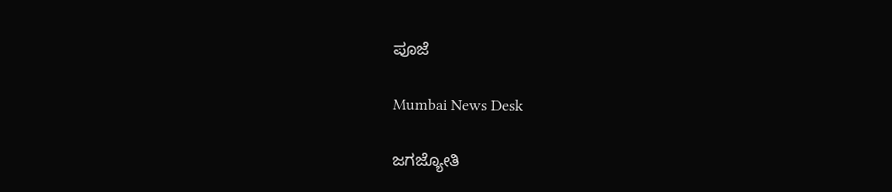ಪೂಜೆ

Mumbai News Desk

ಜಗಜ್ಯೋತಿ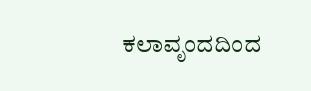ಕಲಾವೃಂದದಿಂದ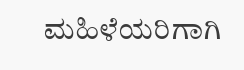ಮಹಿಳೆಯರಿಗಾಗಿ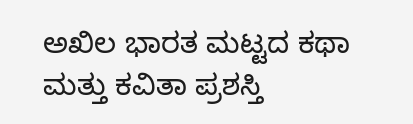ಅಖಿಲ ಭಾರತ ಮಟ್ಟದ ಕಥಾ ಮತ್ತು ಕವಿತಾ ಪ್ರಶಸ್ತಿ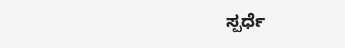ಸ್ಪರ್ಧೆ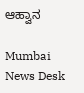ಆಹ್ವಾನ

Mumbai News Desk